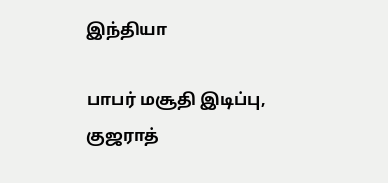இந்தியா

பாபர் மசூதி இடிப்பு, குஜராத்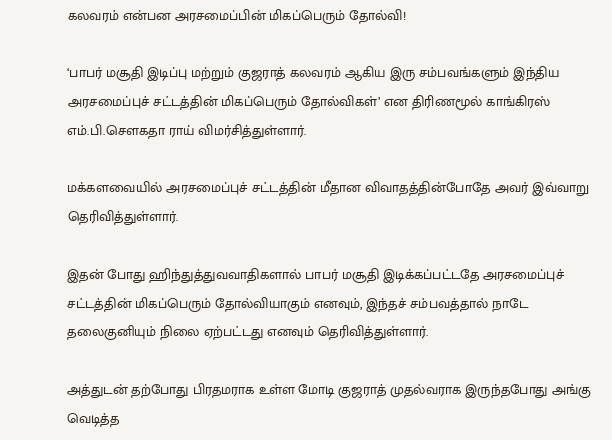கலவரம் என்பன அரசமைப்பின் மிகப்பெரும் தோல்வி!

‘பாபர் மசூதி இடிப்பு மற்றும் குஜராத் கலவரம் ஆகிய இரு சம்பவங்களும் இந்திய அரசமைப்புச் சட்டத்தின் மிகப்பெரும் தோல்விகள்’ என திரிணமூல் காங்கிரஸ் எம்.பி.சௌகதா ராய் விமர்சித்துள்ளார்.

மக்களவையில் அரசமைப்புச் சட்டத்தின் மீதான விவாதத்தின்போதே அவர் இவ்வாறு தெரிவித்துள்ளார்.

இதன் போது ஹிந்துத்துவவாதிகளால் பாபர் மசூதி இடிக்கப்பட்டதே அரசமைப்புச் சட்டத்தின் மிகப்பெரும் தோல்வியாகும் எனவும், இந்தச் சம்பவத்தால் நாடே தலைகுனியும் நிலை ஏற்பட்டது எனவும் தெரிவித்துள்ளார்.

அத்துடன் தற்போது பிரதமராக உள்ள மோடி குஜராத் முதல்வராக இருந்தபோது அங்கு வெடித்த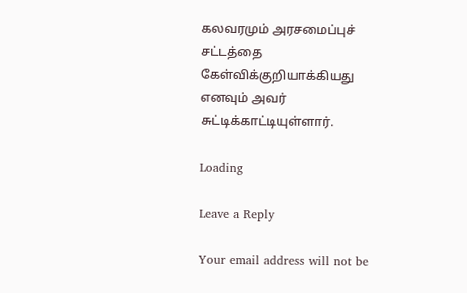கலவரமும் அரசமைப்புச் சட்டத்தை கேள்விக்குறியாக்கியது எனவும் அவர் சுட்டிக்காட்டியுள்ளார்.

Loading

Leave a Reply

Your email address will not be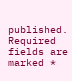published. Required fields are marked *